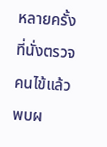หลายครั้งที่นั่งตรวจคนไข้แล้วพบผ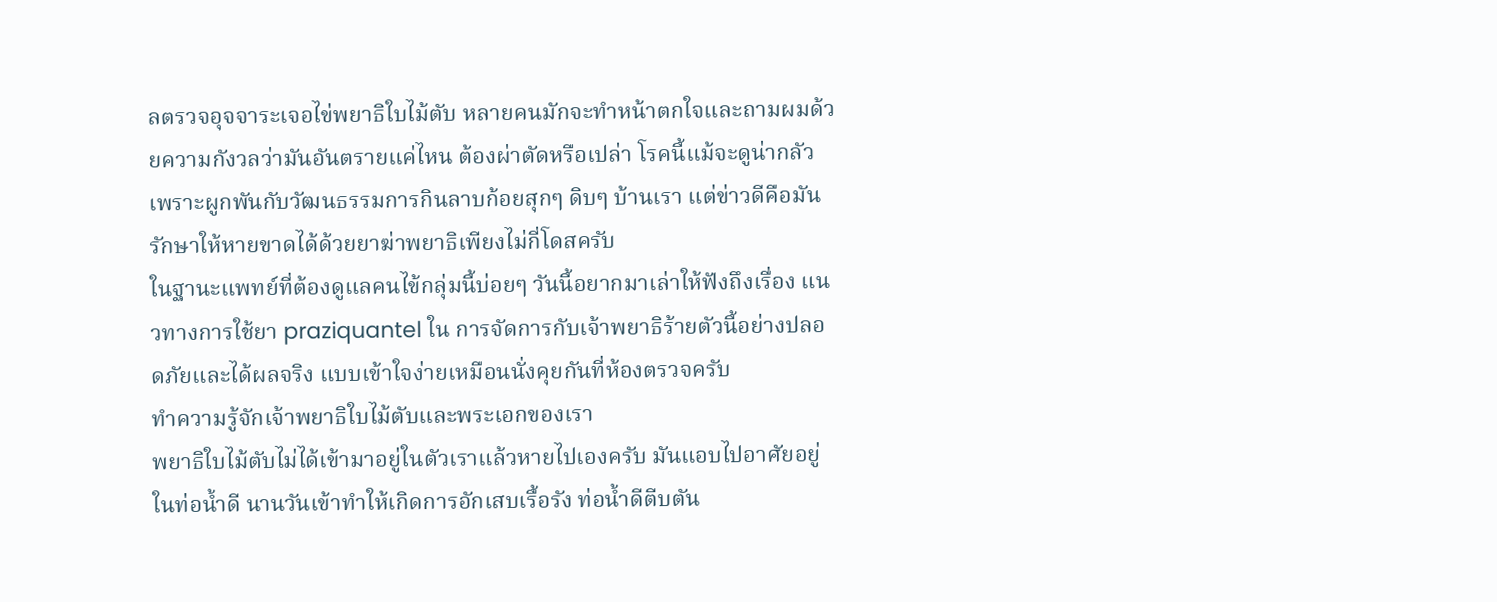ลตรวจอุจจาระเจอไข่พยาธิใบไม้ตับ หลายคนมักจะทำหน้าตกใจและถามผมด้วยความกังวลว่ามันอันตรายแค่ไหน ต้องผ่าตัดหรือเปล่า โรคนี้แม้จะดูน่ากลัวเพราะผูกพันกับวัฒนธรรมการกินลาบก้อยสุกๆ ดิบๆ บ้านเรา แต่ข่าวดีคือมันรักษาให้หายขาดได้ด้วยยาฆ่าพยาธิเพียงไม่กี่โดสครับ
ในฐานะแพทย์ที่ต้องดูแลคนไข้กลุ่มนี้บ่อยๆ วันนี้อยากมาเล่าให้ฟังถึงเรื่อง แนวทางการใช้ยา praziquantel ใน การจัดการกับเจ้าพยาธิร้ายตัวนี้อย่างปลอดภัยและได้ผลจริง แบบเข้าใจง่ายเหมือนนั่งคุยกันที่ห้องตรวจครับ
ทำความรู้จักเจ้าพยาธิใบไม้ตับและพระเอกของเรา
พยาธิใบไม้ตับไม่ได้เข้ามาอยู่ในตัวเราแล้วหายไปเองครับ มันแอบไปอาศัยอยู่ในท่อน้ำดี นานวันเข้าทำให้เกิดการอักเสบเรื้อรัง ท่อน้ำดีตีบตัน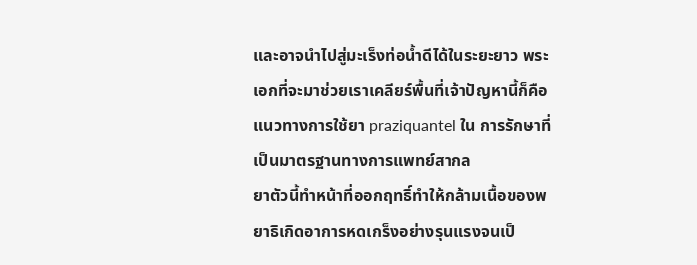และอาจนำไปสู่มะเร็งท่อน้ำดีได้ในระยะยาว พระเอกที่จะมาช่วยเราเคลียร์พื้นที่เจ้าปัญหานี้ก็คือ แนวทางการใช้ยา praziquantel ใน การรักษาที่เป็นมาตรฐานทางการแพทย์สากล
ยาตัวนี้ทำหน้าที่ออกฤทธิ์ทำให้กล้ามเนื้อของพยาธิเกิดอาการหดเกร็งอย่างรุนแรงจนเป็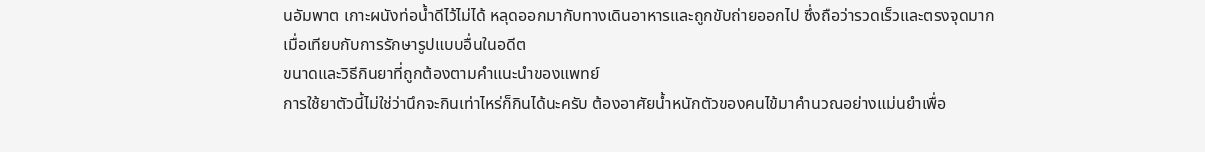นอัมพาต เกาะผนังท่อน้ำดีไว้ไม่ได้ หลุดออกมากับทางเดินอาหารและถูกขับถ่ายออกไป ซึ่งถือว่ารวดเร็วและตรงจุดมากเมื่อเทียบกับการรักษารูปแบบอื่นในอดีต
ขนาดและวิธีกินยาที่ถูกต้องตามคำแนะนำของแพทย์
การใช้ยาตัวนี้ไม่ใช่ว่านึกจะกินเท่าไหร่ก็กินได้นะครับ ต้องอาศัยน้ำหนักตัวของคนไข้มาคำนวณอย่างแม่นยำเพื่อ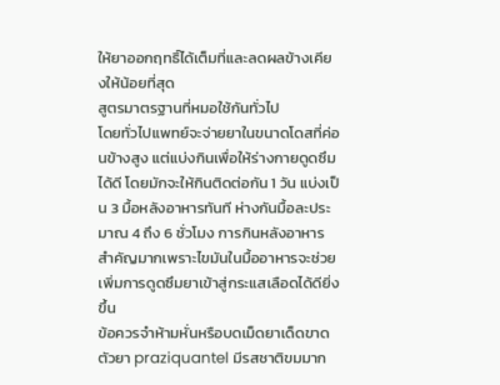ให้ยาออกฤทธิ์ได้เต็มที่และลดผลข้างเคียงให้น้อยที่สุด
สูตรมาตรฐานที่หมอใช้กันทั่วไป
โดยทั่วไปแพทย์จะจ่ายยาในขนาดโดสที่ค่อนข้างสูง แต่แบ่งกินเพื่อให้ร่างกายดูดซึมได้ดี โดยมักจะให้กินติดต่อกัน 1 วัน แบ่งเป็น 3 มื้อหลังอาหารทันที ห่างกันมื้อละประมาณ 4 ถึง 6 ชั่วโมง การกินหลังอาหารสำคัญมากเพราะไขมันในมื้ออาหารจะช่วยเพิ่มการดูดซึมยาเข้าสู่กระแสเลือดได้ดียิ่งขึ้น
ข้อควรจำห้ามหั่นหรือบดเม็ดยาเด็ดขาด
ตัวยา praziquantel มีรสชาติขมมาก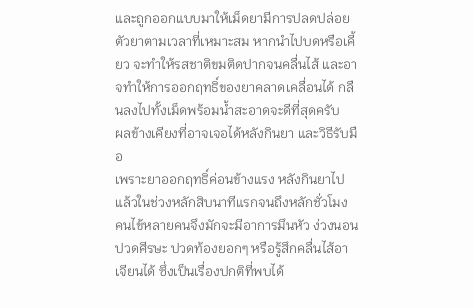และถูกออกแบบมาให้เม็ดยามีการปลดปล่อยตัวยาตามเวลาที่เหมาะสม หากนำไปบดหรือเคี้ยว จะทำให้รสชาติขมติดปากจนคลื่นไส้ และอาจทำให้การออกฤทธิ์ของยาคลาดเคลื่อนได้ กลืนลงไปทั้งเม็ดพร้อมน้ำสะอาดจะดีที่สุดครับ
ผลข้างเคียงที่อาจเจอได้หลังกินยา และวิธีรับมือ
เพราะยาออกฤทธิ์ค่อนข้างแรง หลังกินยาไปแล้วในช่วงหลักสิบนาทีแรกจนถึงหลักชั่วโมง คนไข้หลายคนจึงมักจะมีอาการมึนหัว ง่วงนอน ปวดศีรษะ ปวดท้องยอกๆ หรือรู้สึกคลื่นไส้อาเจียนได้ ซึ่งเป็นเรื่องปกติที่พบได้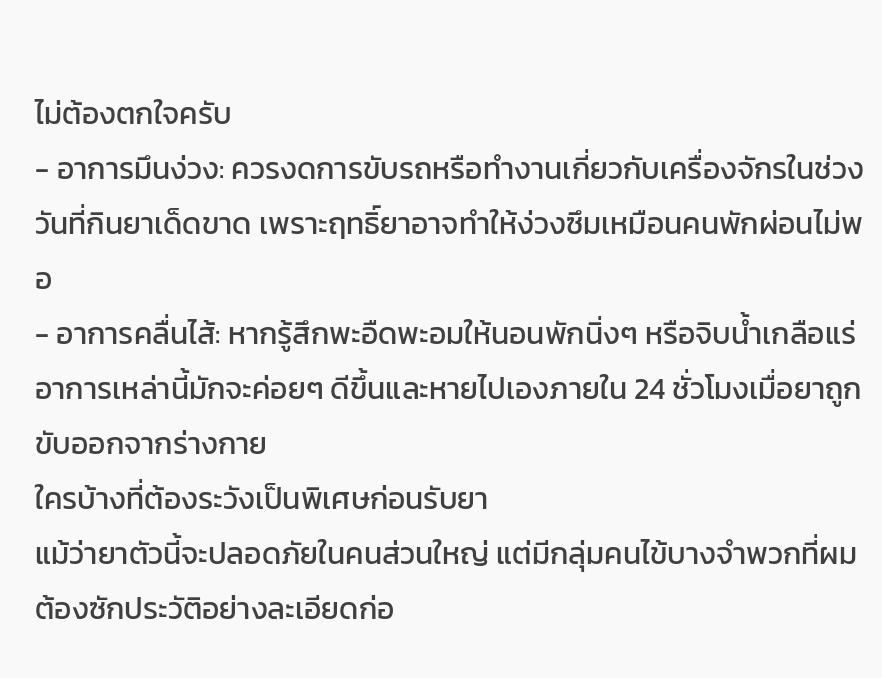ไม่ต้องตกใจครับ
- อาการมึนง่วง: ควรงดการขับรถหรือทำงานเกี่ยวกับเครื่องจักรในช่วงวันที่กินยาเด็ดขาด เพราะฤทธิ์ยาอาจทำให้ง่วงซึมเหมือนคนพักผ่อนไม่พอ
- อาการคลื่นไส้: หากรู้สึกพะอืดพะอมให้นอนพักนิ่งๆ หรือจิบน้ำเกลือแร่ อาการเหล่านี้มักจะค่อยๆ ดีขึ้นและหายไปเองภายใน 24 ชั่วโมงเมื่อยาถูกขับออกจากร่างกาย
ใครบ้างที่ต้องระวังเป็นพิเศษก่อนรับยา
แม้ว่ายาตัวนี้จะปลอดภัยในคนส่วนใหญ่ แต่มีกลุ่มคนไข้บางจำพวกที่ผมต้องซักประวัติอย่างละเอียดก่อ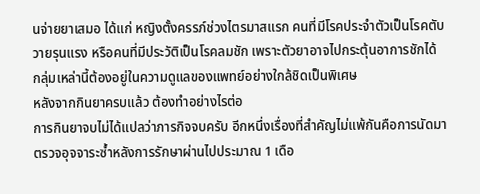นจ่ายยาเสมอ ได้แก่ หญิงตั้งครรภ์ช่วงไตรมาสแรก คนที่มีโรคประจำตัวเป็นโรคตับวายรุนแรง หรือคนที่มีประวัติเป็นโรคลมชัก เพราะตัวยาอาจไปกระตุ้นอาการชักได้ กลุ่มเหล่านี้ต้องอยู่ในความดูแลของแพทย์อย่างใกล้ชิดเป็นพิเศษ
หลังจากกินยาครบแล้ว ต้องทำอย่างไรต่อ
การกินยาจบไม่ได้แปลว่าภารกิจจบครับ อีกหนึ่งเรื่องที่สำคัญไม่แพ้กันคือการนัดมาตรวจอุจจาระซ้ำหลังการรักษาผ่านไปประมาณ 1 เดือ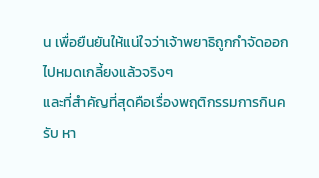น เพื่อยืนยันให้แน่ใจว่าเจ้าพยาธิถูกกำจัดออกไปหมดเกลี้ยงแล้วจริงๆ
และที่สำคัญที่สุดคือเรื่องพฤติกรรมการกินครับ หา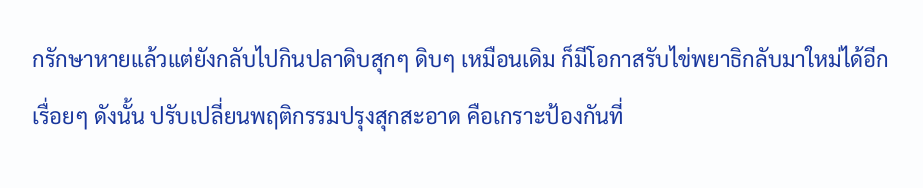กรักษาหายแล้วแต่ยังกลับไปกินปลาดิบสุกๆ ดิบๆ เหมือนเดิม ก็มีโอกาสรับไข่พยาธิกลับมาใหม่ได้อีกเรื่อยๆ ดังนั้น ปรับเปลี่ยนพฤติกรรมปรุงสุกสะอาด คือเกราะป้องกันที่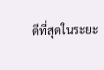ดีที่สุดในระยะ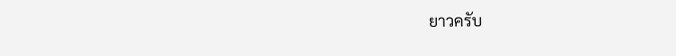ยาวครับ